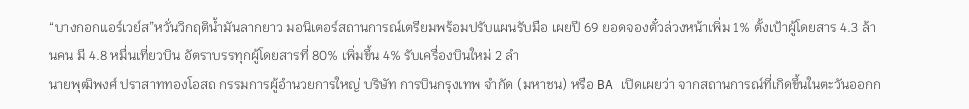“บางกอกแอร์เวย์ส”หวั่นวิกฤติน้ำมันลากยาว มอนิเตอร์สถานการณ์เตรียมพร้อมปรับแผนรับมือ เผยปี 69 ยอดจองตั๋วล่วงหน้าเพิ่ม 1% ตั้งเป้าผู้โดยสาร 4.3 ล้านคน มี 4.8 หมื่นเที่ยวบิน อัตราบรรทุกผู้โดยสารที่ 80% เพิ่มขึ้น 4% รับเครื่องบินใหม่ 2 ลำ
นายพุฒิพงศ์ ปราสาททองโอสถ กรรมการผู้อำนวยการใหญ่ บริษัท การบินกรุงเทพ จำกัด (มหาชน) หรือ BA เปิดเผยว่า จากสถานการณ์ที่เกิดขึ้นในตะวันออกก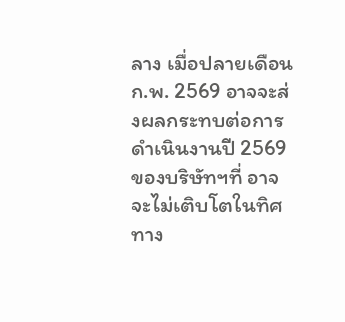ลาง เมื่อปลายเดือนก.พ. 2569 อาจจะส่งผลกระทบต่อการดำเนินงานปี 2569 ของบริษัทฯที่ อาจจะไม่เติบโตในทิศทาง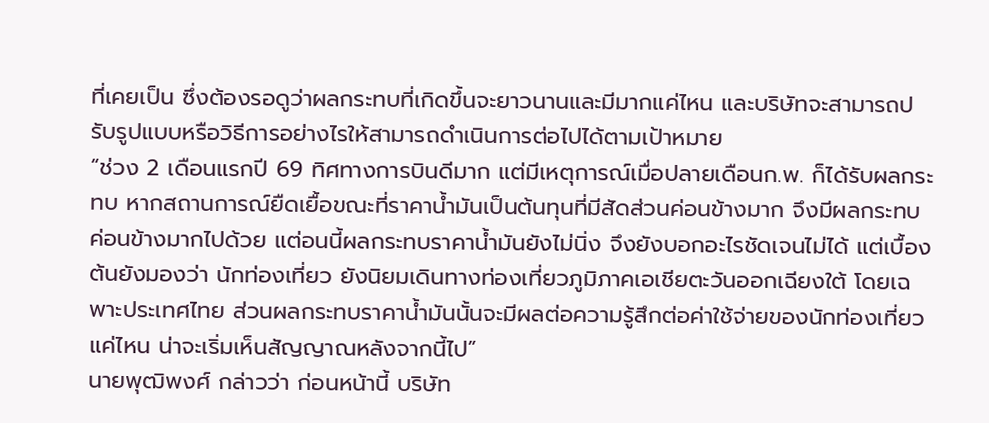ที่เคยเป็น ซึ่งต้องรอดูว่าผลกระทบที่เกิดขึ้นจะยาวนานและมีมากแค่ไหน และบริษัทจะสามารถปรับรูปแบบหรือวิธีการอย่างไรให้สามารถดำเนินการต่อไปได้ตามเป้าหมาย
“ช่วง 2 เดือนแรกปี 69 ทิศทางการบินดีมาก แต่มีเหตุการณ์เมื่อปลายเดือนก.พ. ก็ได้รับผลกระทบ หากสถานการณ์ยืดเยื้อขณะที่ราคาน้ำมันเป็นต้นทุนที่มีสัดส่วนค่อนข้างมาก จึงมีผลกระทบค่อนข้างมากไปด้วย แต่อนนี้ผลกระทบราคาน้ำมันยังไม่นิ่ง จึงยังบอกอะไรชัดเจนไม่ได้ แต่เบื้องต้นยังมองว่า นักท่องเที่ยว ยังนิยมเดินทางท่องเที่ยวภูมิภาคเอเชียตะวันออกเฉียงใต้ โดยเฉพาะประเทศไทย ส่วนผลกระทบราคาน้ำมันนั้นจะมีผลต่อความรู้สึกต่อค่าใช้จ่ายของนักท่องเที่ยวแค่ไหน น่าจะเริ่มเห็นสัญญาณหลังจากนี้ไป”
นายพุฒิพงศ์ กล่าวว่า ก่อนหน้านี้ บริษัท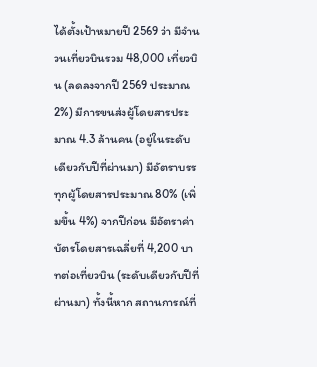ได้ตั้งเป้าหมายปี 2569 ว่า มีจำนวนเที่ยวบินรวม 48,000 เที่ยวบิน (ลดลงจากปี 2569 ประมาณ 2%) มีการขนส่งผู้โดยสารประมาณ 4.3 ล้านคน (อยู่ในระดับเดียวกับปีที่ผ่านมา) มีอัตราบรรทุกผู้โดยสารประมาณ 80% (เพิ่มขึ้น 4%) จากปีก่อน มีอัตราค่าบัตรโดยสารเฉลี่ยที่ 4,200 บาทต่อเที่ยวบิน (ระดับเดียวกับปีที่ผ่านมา) ทั้งนี้หาก สถานการณ์ที่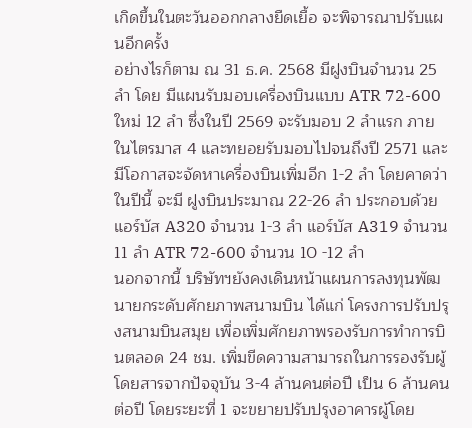เกิดขึ้นในตะวันออกกลางยืดเยื้อ จะพิจารณาปรับแผนอีกครั้ง
อย่างไรก็ตาม ณ 31 ธ.ค. 2568 มีฝูงบินจำนวน 25 ลำ โดย มีแผนรับมอบเครื่องบินแบบ ATR 72-600 ใหม่ 12 ลำ ซึ่งในปี 2569 จะรับมอบ 2 ลำแรก ภายในไตรมาส 4 และทยอยรับมอบไปจนถึงปี 2571 และมีโอกาสจะจัดหาเครื่องบินเพิ่มอีก 1-2 ลำ โดยคาดว่า ในปีนี้ จะมี ฝูงบินประมาณ 22-26 ลำ ประกอบด้วย แอร์บัส A320 จำนวน 1-3 ลำ แอร์บัส A319 จำนวน 11 ลำ ATR 72-600 จำนวน 10 -12 ลำ
นอกจากนี้ บริษัทฯยังคงเดินหน้าแผนการลงทุนพัฒนายกระดับศักยภาพสนามบิน ได้แก่ โครงการปรับปรุงสนามบินสมุย เพื่อเพิ่มศักยภาพรองรับการทำการบินตลอด 24 ชม. เพิ่มขีดความสามารถในการรองรับผู้โดยสารจากปัจจุบัน 3-4 ล้านคนต่อปี เป็น 6 ล้านคนต่อปี โดยระยะที่ 1 จะขยายปรับปรุงอาคารผู้โดย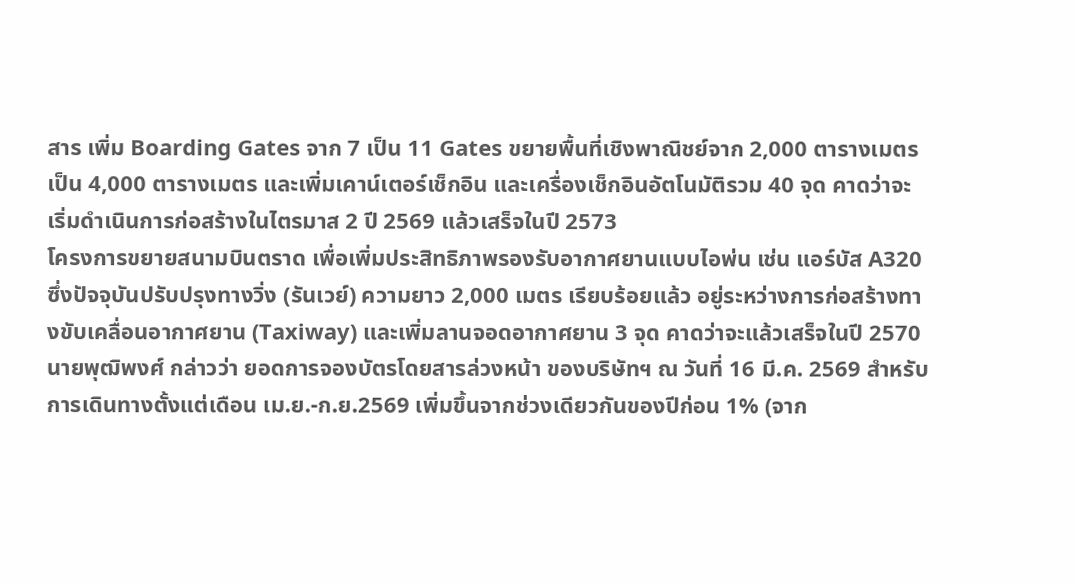สาร เพิ่ม Boarding Gates จาก 7 เป็น 11 Gates ขยายพื้นที่เชิงพาณิชย์จาก 2,000 ตารางเมตร เป็น 4,000 ตารางเมตร และเพิ่มเคาน์เตอร์เช็กอิน และเครื่องเช็กอินอัตโนมัติรวม 40 จุด คาดว่าจะเริ่มดำเนินการก่อสร้างในไตรมาส 2 ปี 2569 แล้วเสร็จในปี 2573
โครงการขยายสนามบินตราด เพื่อเพิ่มประสิทธิภาพรองรับอากาศยานแบบไอพ่น เช่น แอร์บัส A320 ซึ่งปัจจุบันปรับปรุงทางวิ่ง (รันเวย์) ความยาว 2,000 เมตร เรียบร้อยแล้ว อยู่ระหว่างการก่อสร้างทางขับเคลื่อนอากาศยาน (Taxiway) และเพิ่มลานจอดอากาศยาน 3 จุด คาดว่าจะแล้วเสร็จในปี 2570
นายพุฒิพงศ์ กล่าวว่า ยอดการจองบัตรโดยสารล่วงหน้า ของบริษัทฯ ณ วันที่ 16 มี.ค. 2569 สำหรับการเดินทางตั้งแต่เดือน เม.ย.-ก.ย.2569 เพิ่มขึ้นจากช่วงเดียวกันของปีก่อน 1% (จาก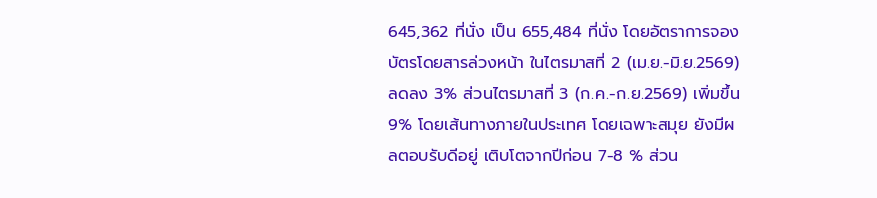645,362 ที่นั่ง เป็น 655,484 ที่นั่ง โดยอัตราการจองบัตรโดยสารล่วงหน้า ในไตรมาสที่ 2 (เม.ย.-มิ.ย.2569) ลดลง 3% ส่วนไตรมาสที่ 3 (ก.ค.-ก.ย.2569) เพิ่มขึ้น 9% โดยเส้นทางภายในประเทศ โดยเฉพาะสมุย ยังมีผลตอบรับดีอยู่ เติบโตจากปีก่อน 7-8 % ส่วน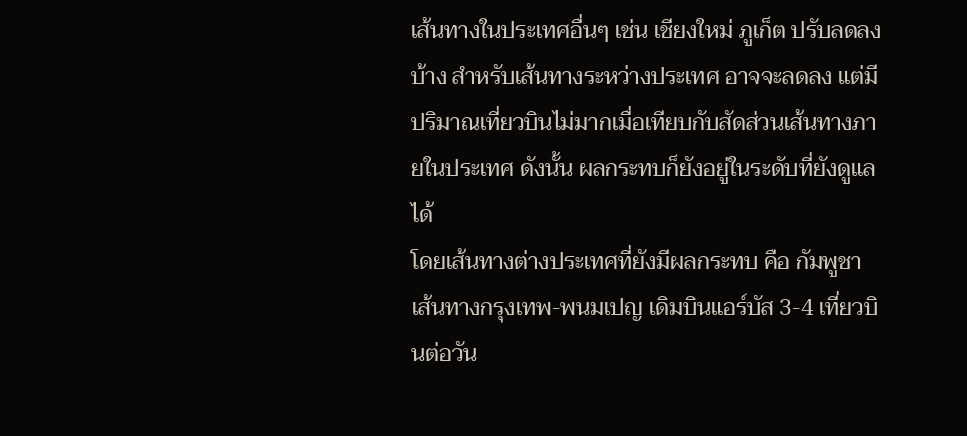เส้นทางในประเทศอื่นๆ เช่น เชียงใหม่ ภูเก็ต ปรับลดลงบ้าง สำหรับเส้นทางระหว่างประเทศ อาจจะลดลง แต่มีปริมาณเที่ยวบินไม่มากเมื่อเทียบกับสัดส่วนเส้นทางภายในประเทศ ดังนั้น ผลกระทบก็ยังอยู่ในระดับที่ยังดูแลได้
โดยเส้นทางต่างประเทศที่ยังมีผลกระทบ คือ กัมพูชา เส้นทางกรุงเทพ-พนมเปญ เดิมบินแอร์บัส 3-4 เที่ยวบินต่อวัน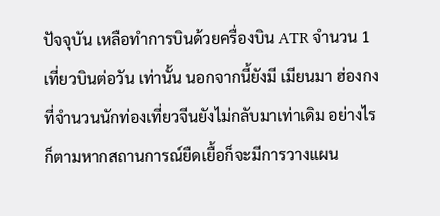ปัจจุบัน เหลือทำการบินด้วยครื่องบิน ATR จำนวน 1 เที่ยวบินต่อวัน เท่านั้น นอกจากนี้ยังมี เมียนมา ฮ่องกง ที่จำนวนนักท่องเที่ยวจีนยังไม่กลับมาเท่าเดิม อย่างไรก็ตามหากสถานการณ์ยืดเยื้อก็จะมีการวางแผน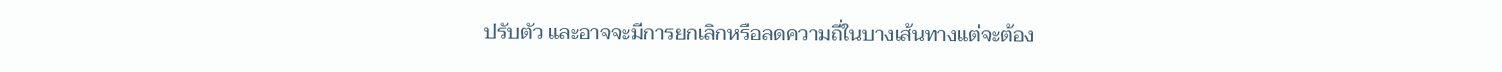ปรับตัว และอาจจะมีการยกเลิกหรือลดความถี่ในบางเส้นทางแต่จะต้อง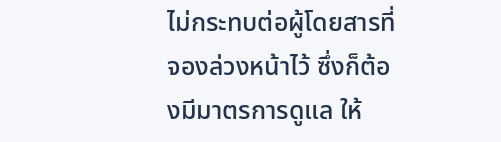ไม่กระทบต่อผู้โดยสารที่จองล่วงหน้าไว้ ซึ่งก็ต้องมีมาตรการดูแล ให้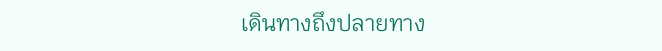เดินทางถึงปลายทาง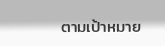ตามเป้าหมาย